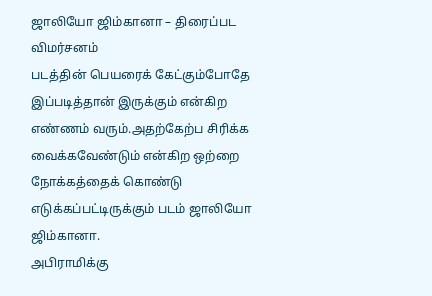ஜாலியோ ஜிம்கானா – திரைப்பட விமர்சனம்
படத்தின் பெயரைக் கேட்கும்போதே இப்படித்தான் இருக்கும் என்கிற எண்ணம் வரும்.அதற்கேற்ப சிரிக்க வைக்கவேண்டும் என்கிற ஒற்றை நோக்கத்தைக் கொண்டு எடுக்கப்பட்டிருக்கும் படம் ஜாலியோ ஜிம்கானா.
அபிராமிக்கு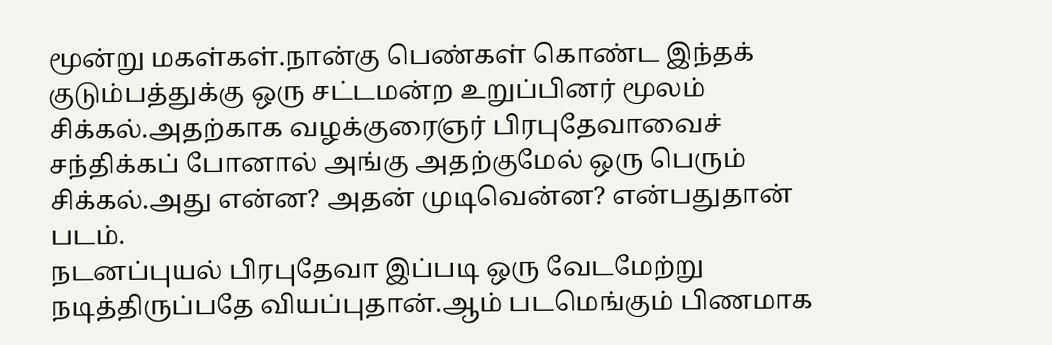மூன்று மகள்கள்.நான்கு பெண்கள் கொண்ட இந்தக் குடும்பத்துக்கு ஒரு சட்டமன்ற உறுப்பினர் மூலம் சிக்கல்.அதற்காக வழக்குரைஞர் பிரபுதேவாவைச் சந்திக்கப் போனால் அங்கு அதற்குமேல் ஒரு பெரும் சிக்கல்.அது என்ன? அதன் முடிவென்ன? என்பதுதான் படம்.
நடனப்புயல் பிரபுதேவா இப்படி ஒரு வேடமேற்று நடித்திருப்பதே வியப்புதான்.ஆம் படமெங்கும் பிணமாக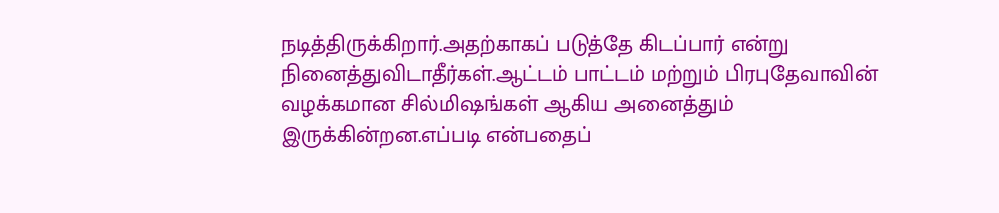நடித்திருக்கிறார்.அதற்காகப் படுத்தே கிடப்பார் என்று நினைத்துவிடாதீர்கள்.ஆட்டம் பாட்டம் மற்றும் பிரபுதேவாவின் வழக்கமான சில்மிஷங்கள் ஆகிய அனைத்தும் இருக்கின்றன.எப்படி என்பதைப்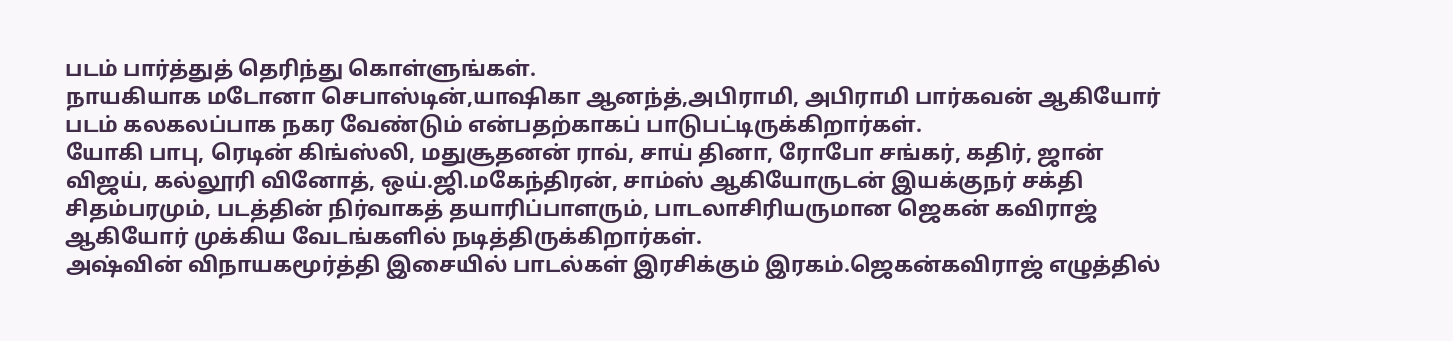படம் பார்த்துத் தெரிந்து கொள்ளுங்கள்.
நாயகியாக மடோனா செபாஸ்டின்,யாஷிகா ஆனந்த்,அபிராமி, அபிராமி பார்கவன் ஆகியோர் படம் கலகலப்பாக நகர வேண்டும் என்பதற்காகப் பாடுபட்டிருக்கிறார்கள்.
யோகி பாபு, ரெடின் கிங்ஸ்லி, மதுசூதனன் ராவ், சாய் தினா, ரோபோ சங்கர், கதிர், ஜான் விஜய், கல்லூரி வினோத், ஒய்.ஜி.மகேந்திரன், சாம்ஸ் ஆகியோருடன் இயக்குநர் சக்தி சிதம்பரமும், படத்தின் நிர்வாகத் தயாரிப்பாளரும், பாடலாசிரியருமான ஜெகன் கவிராஜ் ஆகியோர் முக்கிய வேடங்களில் நடித்திருக்கிறார்கள்.
அஷ்வின் விநாயகமூர்த்தி இசையில் பாடல்கள் இரசிக்கும் இரகம்.ஜெகன்கவிராஜ் எழுத்தில்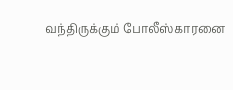வந்திருக்கும் போலீஸ்காரனை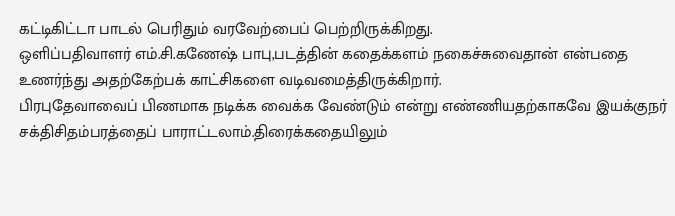கட்டிகிட்டா பாடல் பெரிதும் வரவேற்பைப் பெற்றிருக்கிறது.
ஒளிப்பதிவாளர் எம்.சி.கணேஷ் பாபு,படத்தின் கதைக்களம் நகைச்சுவைதான் என்பதை உணர்ந்து அதற்கேற்பக் காட்சிகளை வடிவமைத்திருக்கிறார்.
பிரபுதேவாவைப் பிணமாக நடிக்க வைக்க வேண்டும் என்று எண்ணியதற்காகவே இயக்குநர் சக்திசிதம்பரத்தைப் பாராட்டலாம்.திரைக்கதையிலும்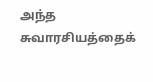அந்த சுவாரசியத்தைக்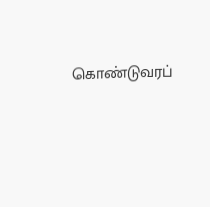கொண்டுவரப்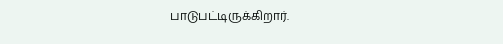பாடுபட்டிருக்கிறார்.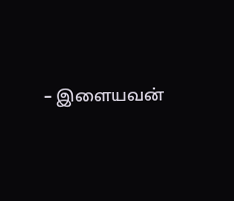– இளையவன்